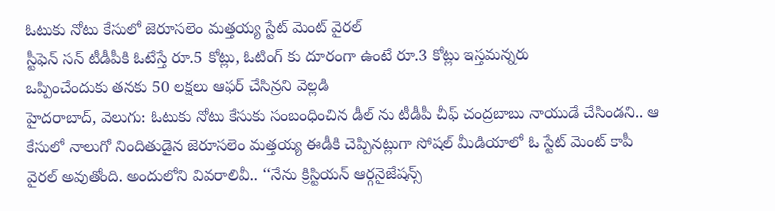ఓటుకు నోటు కేసులో జెరూసలెం మత్తయ్య స్టేట్ మెంట్ వైరల్
స్టీఫెన్ సన్ టీడీపీకి ఓటేస్తే రూ.5 కోట్లు, ఓటింగ్ కు దూరంగా ఉంటే రూ.3 కోట్లు ఇస్తమన్నరు
ఒప్పించేందుకు తనకు 50 లక్షలు ఆఫర్ చేసిన్రని వెల్లడి
హైదరాబాద్, వెలుగు: ఓటుకు నోటు కేసుకు సంబంధించిన డీల్ ను టీడీపీ చీఫ్ చంద్రబాబు నాయుడే చేసిండని.. ఆ కేసులో నాలుగో నిందితుడైన జెరూసలెం మత్తయ్య ఈడీకి చెప్పినట్లుగా సోషల్ మీడియాలో ఓ స్టేట్ మెంట్ కాపీ వైరల్ అవుతోంది. అందులోని వివరాలివీ.. ‘‘నేను క్రిస్టియన్ ఆర్గనైజేషన్స్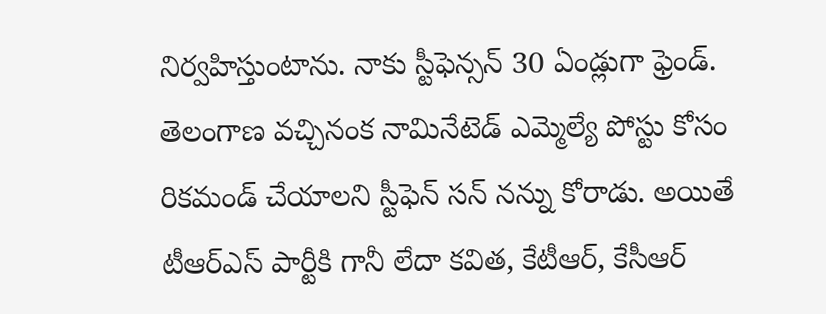నిర్వహిస్తుంటాను. నాకు స్టీఫెన్సన్ 30 ఏండ్లుగా ఫ్రెండ్. తెలంగాణ వచ్చినంక నామినేటెడ్ ఎమ్మెల్యే పోస్టు కోసం రికమండ్ చేయాలని స్టీఫెన్ సన్ నన్ను కోరాడు. అయితే టీఆర్ఎస్ పార్టీకి గానీ లేదా కవిత, కేటీఆర్, కేసీఆర్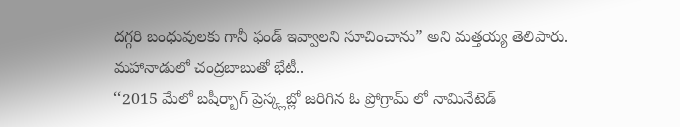దగ్గరి బంధువులకు గానీ ఫండ్ ఇవ్వాలని సూచించాను” అని మత్తయ్య తెలిపారు.
మహానాడులో చంద్రబాబుతో భేటీ..
‘‘2015 మేలో బషీర్బాగ్ ప్రెస్క్లబ్లో జరిగిన ఓ ప్రోగ్రామ్ లో నామినేటెడ్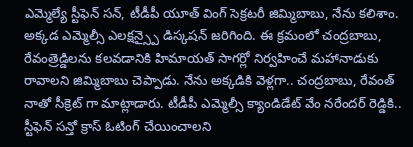ఎమ్మెల్యే స్టీఫెన్ సన్, టీడీపీ యూత్ వింగ్ సెక్రటరీ జిమ్మిబాబు, నేను కలిశాం. అక్కడ ఎమ్మెల్సీ ఎలక్షన్స్పై డిస్కషన్ జరిగింది. ఈ క్రమంలో చంద్రబాబు, రేవంత్రెడ్డిలను కలవడానికి హిమాయత్ సాగర్లో నిర్వహించే మహానాడుకు రావాలని జిమ్మిబాబు చెప్పాడు. నేను అక్కడికి వెళ్లగా.. చంద్రబాబు, రేవంత్ నాతో సీక్రెట్ గా మాట్లాడారు. టీడీపీ ఎమ్మెల్సీ క్యాండిడేట్ వేం నరేందర్ రెడ్డికి.. స్టీఫెన్ సన్తో క్రాస్ ఓటింగ్ చేయించాలని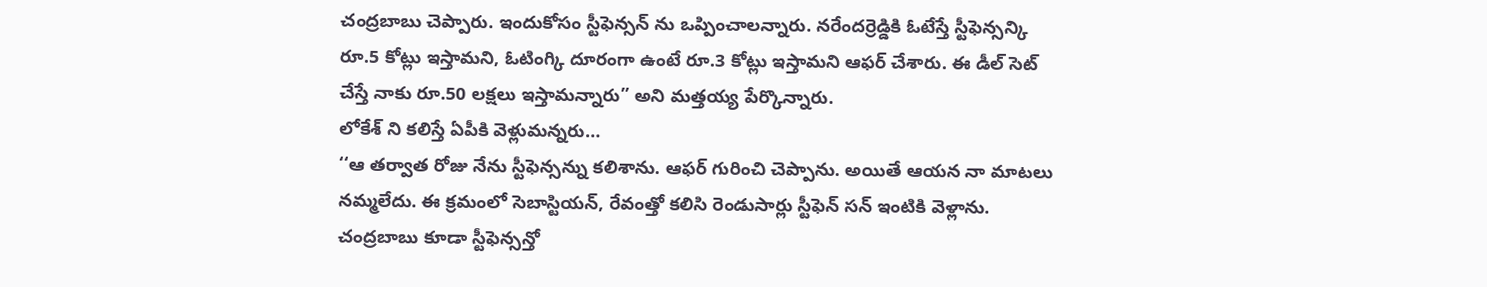చంద్రబాబు చెప్పారు. ఇందుకోసం స్టీఫెన్సన్ ను ఒప్పించాలన్నారు. నరేందర్రెడ్డికి ఓటేస్తే స్టీఫెన్సన్కి రూ.5 కోట్లు ఇస్తామని, ఓటింగ్కి దూరంగా ఉంటే రూ.3 కోట్లు ఇస్తామని ఆఫర్ చేశారు. ఈ డీల్ సెట్ చేస్తే నాకు రూ.50 లక్షలు ఇస్తామన్నారు” అని మత్తయ్య పేర్కొన్నారు.
లోకేశ్ ని కలిస్తే ఏపీకి వెళ్లుమన్నరు…
‘‘ఆ తర్వాత రోజు నేను స్టీఫెన్సన్ను కలిశాను. ఆఫర్ గురించి చెప్పాను. అయితే ఆయన నా మాటలు నమ్మలేదు. ఈ క్రమంలో సెబాస్టియన్, రేవంత్తో కలిసి రెండుసార్లు స్టీఫెన్ సన్ ఇంటికి వెళ్లాను. చంద్రబాబు కూడా స్టీఫెన్సన్తో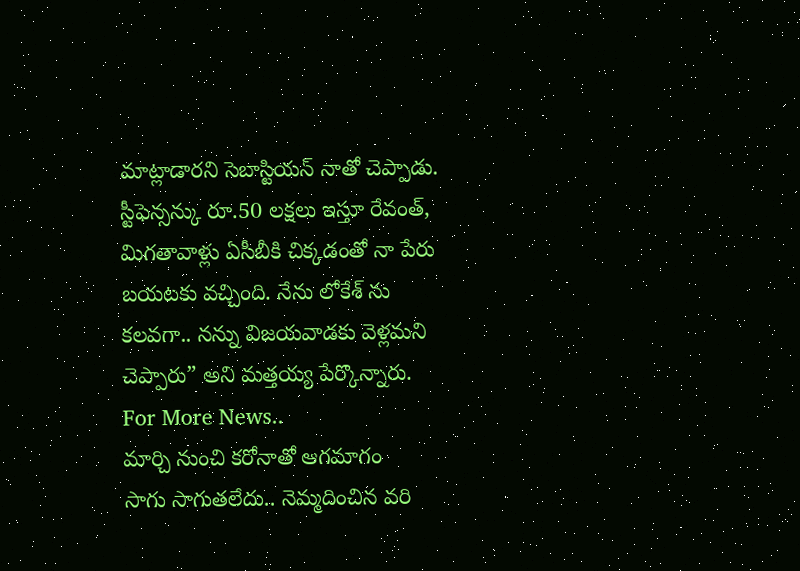మాట్లాడారని సెబాస్టియన్ నాతో చెప్పాడు. స్టీఫెన్సన్కు రూ.50 లక్షలు ఇస్తూ రేవంత్, మిగతావాళ్లు ఏసీబీకి చిక్కడంతో నా పేరు బయటకు వచ్చింది. నేను లోకేశ్ ను కలవగా.. నన్ను విజయవాడకు వెళ్లమని చెప్పారు” అని మత్తయ్య పేర్కొన్నారు.
For More News..
మార్చి నుంచి కరోనాతో ఆగమాగం
సాగు సాగుతలేదు.. నెమ్మదించిన వరి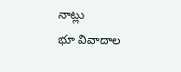నాట్లు
భూ వివాదాల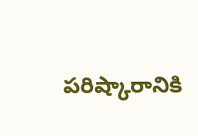పరిష్కారానికి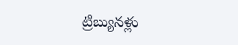ట్రిబ్యునళ్లు